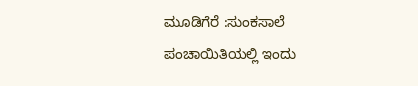ಮೂಡಿಗೆರೆ :ಸುಂಕಸಾಲೆ ಪಂಚಾಯಿತಿಯಲ್ಲಿ ಇಂದು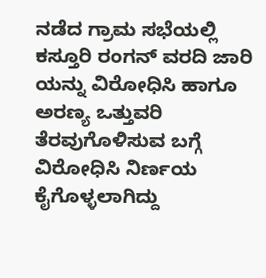ನಡೆದ ಗ್ರಾಮ ಸಭೆಯಲ್ಲಿ ಕಸ್ತೂರಿ ರಂಗನ್ ವರದಿ ಜಾರಿ ಯನ್ನು ವಿರೋಧಿಸಿ ಹಾಗೂ ಅರಣ್ಯ ಒತ್ತುವರಿ ತೆರವುಗೊಳಿಸುವ ಬಗ್ಗೆ ವಿರೋಧಿಸಿ ನಿರ್ಣಯ ಕೈಗೊಳ್ಳಲಾಗಿದ್ದು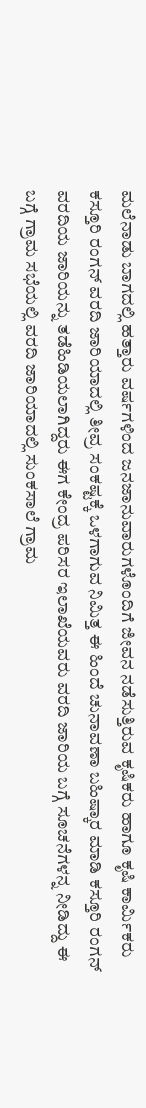ಮಲೆನಾಡು ಬಾಗದಲ್ಲಿ ಹತ್ತಾರು ವರ್ಷಗಳಿಂದ ಜನಜಾನುವಾರುಗಳೊಂದಿಗೆ ಜೀವನ ನಡೆಸುತ್ತಿರುವ ಕೃಷಿಕರು ಹಾಗೂ ಕೃಷಿ ಕಾರ್ಮಿಕರು ಕಸ್ತೂರಿ ರಂಗನ್ ವರದಿ ಜಾರಿಯಾದಲ್ಲಿ ತೀವ್ರ ಸಂಕಷ್ಟಕ್ಕೆ ಒಳಗಾಗುವ ನಿಮಿತ್ತ ಈ ಹಿಂದೆ ಚುನಾವಣಾ ಬಹಿಷ್ಕಾರ ಮಾಡಿ ಕಸ್ತೂರಿ ರಂಗನ್ ವರದಿಯ ಜಾರಿಯನ್ನು ತಡೆಹಿಡಿಯಲಾಗಿದ್ದರು ಈಗ ಕೇಂದ್ರ ಪರಿಸರ ಇಲಾಖೆಯವರು ವರದಿ ಜಾರಿಯ ಬಗ್ಗೆ ಸೂಚನೆಗಳನ್ನ ನೀಡಿದ್ದು ಈ ಬಗ್ಗೆ ಗ್ರಾಮ ಸಭೆಯಲ್ಲಿ ವರದಿ ಜಾರಿಯಾದಲ್ಲಿ ಸುಂಕಸಾಲೆ ಗ್ರಾಮ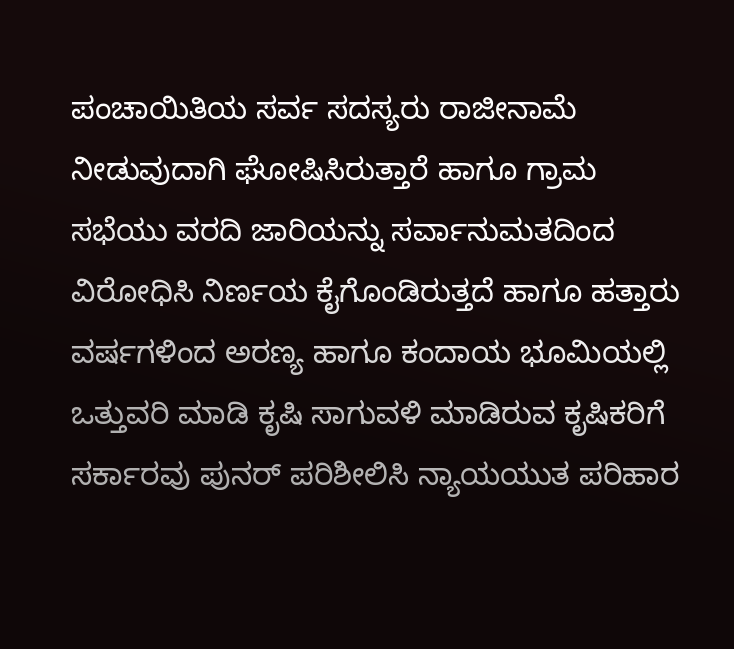ಪಂಚಾಯಿತಿಯ ಸರ್ವ ಸದಸ್ಯರು ರಾಜೀನಾಮೆ ನೀಡುವುದಾಗಿ ಘೋಷಿಸಿರುತ್ತಾರೆ ಹಾಗೂ ಗ್ರಾಮ ಸಭೆಯು ವರದಿ ಜಾರಿಯನ್ನು ಸರ್ವಾನುಮತದಿಂದ ವಿರೋಧಿಸಿ ನಿರ್ಣಯ ಕೈಗೊಂಡಿರುತ್ತದೆ ಹಾಗೂ ಹತ್ತಾರು ವರ್ಷಗಳಿಂದ ಅರಣ್ಯ ಹಾಗೂ ಕಂದಾಯ ಭೂಮಿಯಲ್ಲಿ ಒತ್ತುವರಿ ಮಾಡಿ ಕೃಷಿ ಸಾಗುವಳಿ ಮಾಡಿರುವ ಕೃಷಿಕರಿಗೆ ಸರ್ಕಾರವು ಪುನರ್ ಪರಿಶೀಲಿಸಿ ನ್ಯಾಯಯುತ ಪರಿಹಾರ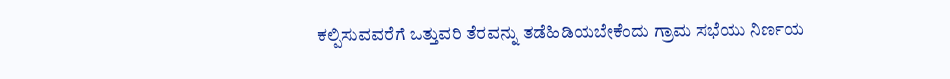ಕಲ್ಪಿಸುವವರೆಗೆ ಒತ್ತುವರಿ ತೆರವನ್ನು ತಡೆಹಿಡಿಯಬೇಕೆಂದು ಗ್ರಾಮ ಸಭೆಯು ನಿರ್ಣಯ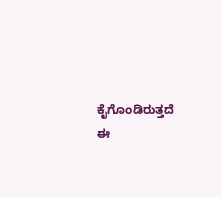ಕೈಗೊಂಡಿರುತ್ತದೆ ಈ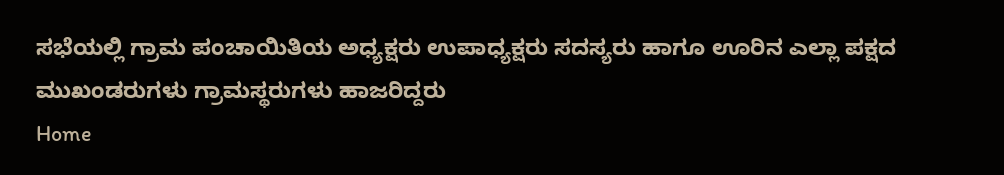ಸಭೆಯಲ್ಲಿ ಗ್ರಾಮ ಪಂಚಾಯಿತಿಯ ಅಧ್ಯಕ್ಷರು ಉಪಾಧ್ಯಕ್ಷರು ಸದಸ್ಯರು ಹಾಗೂ ಊರಿನ ಎಲ್ಲಾ ಪಕ್ಷದ ಮುಖಂಡರುಗಳು ಗ್ರಾಮಸ್ಥರುಗಳು ಹಾಜರಿದ್ದರು
Home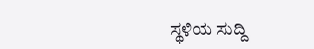ಸ್ಥಳಿಯ ಸುದ್ದಿ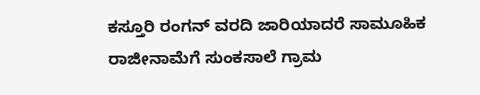ಕಸ್ತೂರಿ ರಂಗನ್ ವರದಿ ಜಾರಿಯಾದರೆ ಸಾಮೂಹಿಕ ರಾಜೀನಾಮೆಗೆ ಸುಂಕಸಾಲೆ ಗ್ರಾಮ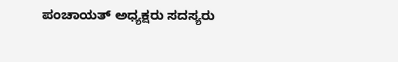ಪಂಚಾಯತ್ ಅಧ್ಯಕ್ಷರು ಸದಸ್ಯರು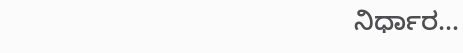ನಿರ್ಧಾರ…